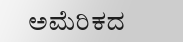ಅಮೆರಿಕದ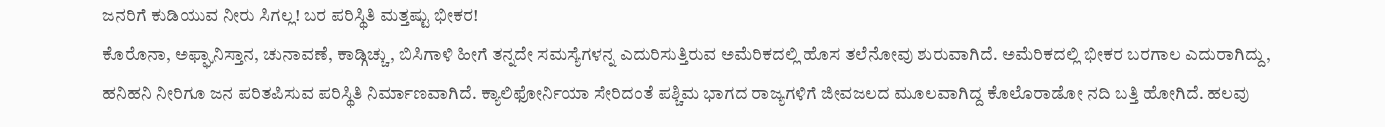ಜನರಿಗೆ ಕುಡಿಯುವ ನೀರು ಸಿಗಲ್ಲ! ಬರ ಪರಿಸ್ಥಿತಿ ಮತ್ತಷ್ಟು ಭೀಕರ!
ಕೊರೊನಾ, ಅಫ್ಘಾನಿಸ್ತಾನ, ಚುನಾವಣೆ, ಕಾಡ್ಗಿಚ್ಚು, ಬಿಸಿಗಾಳಿ ಹೀಗೆ ತನ್ನದೇ ಸಮಸ್ಯೆಗಳನ್ನ ಎದುರಿಸುತ್ತಿರುವ ಅಮೆರಿಕದಲ್ಲಿ ಹೊಸ ತಲೆನೋವು ಶುರುವಾಗಿದೆ. ಅಮೆರಿಕದಲ್ಲಿ ಭೀಕರ ಬರಗಾಲ ಎದುರಾಗಿದ್ದು, ಹನಿಹನಿ ನೀರಿಗೂ ಜನ ಪರಿತಪಿಸುವ ಪರಿಸ್ಥಿತಿ ನಿರ್ಮಾಣವಾಗಿದೆ. ಕ್ಯಾಲಿಫೋರ್ನಿಯಾ ಸೇರಿದಂತೆ ಪಶ್ಚಿಮ ಭಾಗದ ರಾಜ್ಯಗಳಿಗೆ ಜೀವಜಲದ ಮೂಲವಾಗಿದ್ದ ಕೊಲೊರಾಡೋ ನದಿ ಬತ್ತಿ ಹೋಗಿದೆ. ಹಲವು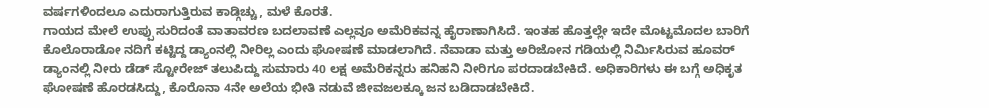ವರ್ಷಗಳಿಂದಲೂ ಎದುರಾಗುತ್ತಿರುವ ಕಾಡ್ಗಿಚ್ಚು, ಮಳೆ ಕೊರತೆ.
ಗಾಯದ ಮೇಲೆ ಉಪ್ಪು ಸುರಿದಂತೆ ವಾತಾವರಣ ಬದಲಾವಣೆ ಎಲ್ಲವೂ ಅಮೆರಿಕವನ್ನ ಹೈರಾಣಾಗಿಸಿದೆ. ಇಂತಹ ಹೊತ್ತಲ್ಲೇ ಇದೇ ಮೊಟ್ಟಮೊದಲ ಬಾರಿಗೆ ಕೊಲೊರಾಡೋ ನದಿಗೆ ಕಟ್ಟಿದ್ದ ಡ್ಯಾಂನಲ್ಲಿ ನೀರಿಲ್ಲ ಎಂದು ಘೋಷಣೆ ಮಾಡಲಾಗಿದೆ. ನೆವಾಡಾ ಮತ್ತು ಅರಿಜೋನ ಗಡಿಯಲ್ಲಿ ನಿರ್ಮಿಸಿರುವ ಹೂವರ್ ಡ್ಯಾಂನಲ್ಲಿ ನೀರು ಡೆಡ್ ಸ್ಟೋರೇಜ್ ತಲುಪಿದ್ದು ಸುಮಾರು 40 ಲಕ್ಷ ಅಮೆರಿಕನ್ನರು ಹನಿಹನಿ ನೀರಿಗೂ ಪರದಾಡಬೇಕಿದೆ. ಅಧಿಕಾರಿಗಳು ಈ ಬಗ್ಗೆ ಅಧಿಕೃತ ಘೋಷಣೆ ಹೊರಡಸಿದ್ದು, ಕೊರೊನಾ 4ನೇ ಅಲೆಯ ಭೀತಿ ನಡುವೆ ಜೀವಜಲಕ್ಕೂ ಜನ ಬಡಿದಾಡಬೇಕಿದೆ.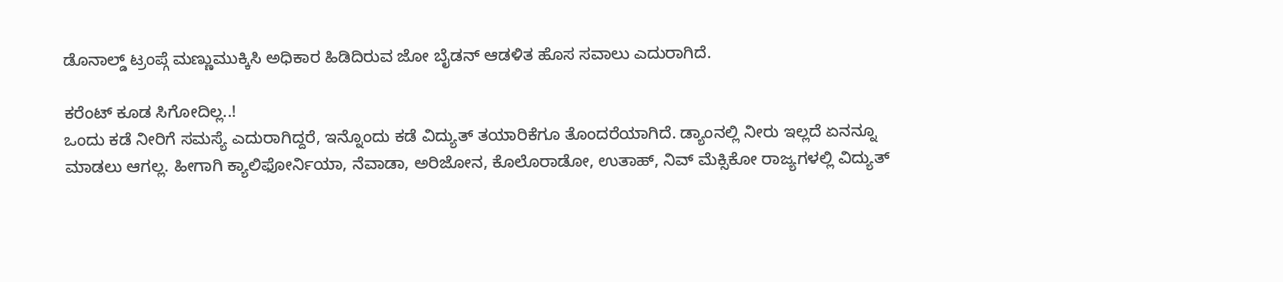ಡೊನಾಲ್ಡ್ ಟ್ರಂಪ್ಗೆ ಮಣ್ಣುಮುಕ್ಕಿಸಿ ಅಧಿಕಾರ ಹಿಡಿದಿರುವ ಜೋ ಬೈಡನ್ ಆಡಳಿತ ಹೊಸ ಸವಾಲು ಎದುರಾಗಿದೆ.

ಕರೆಂಟ್ ಕೂಡ ಸಿಗೋದಿಲ್ಲ..!
ಒಂದು ಕಡೆ ನೀರಿಗೆ ಸಮಸ್ಯೆ ಎದುರಾಗಿದ್ದರೆ, ಇನ್ನೊಂದು ಕಡೆ ವಿದ್ಯುತ್ ತಯಾರಿಕೆಗೂ ತೊಂದರೆಯಾಗಿದೆ. ಡ್ಯಾಂನಲ್ಲಿ ನೀರು ಇಲ್ಲದೆ ಏನನ್ನೂ ಮಾಡಲು ಆಗಲ್ಲ. ಹೀಗಾಗಿ ಕ್ಯಾಲಿಫೋರ್ನಿಯಾ, ನೆವಾಡಾ, ಅರಿಜೋನ, ಕೊಲೊರಾಡೋ, ಉತಾಹ್, ನಿವ್ ಮೆಕ್ಸಿಕೋ ರಾಜ್ಯಗಳಲ್ಲಿ ವಿದ್ಯುತ್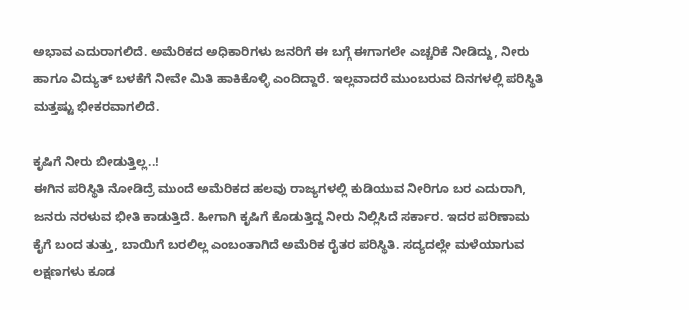ಅಭಾವ ಎದುರಾಗಲಿದೆ. ಅಮೆರಿಕದ ಅಧಿಕಾರಿಗಳು ಜನರಿಗೆ ಈ ಬಗ್ಗೆ ಈಗಾಗಲೇ ಎಚ್ಚರಿಕೆ ನೀಡಿದ್ದು, ನೀರು ಹಾಗೂ ವಿದ್ಯುತ್ ಬಳಕೆಗೆ ನೀವೇ ಮಿತಿ ಹಾಕಿಕೊಳ್ಳಿ ಎಂದಿದ್ದಾರೆ. ಇಲ್ಲವಾದರೆ ಮುಂಬರುವ ದಿನಗಳಲ್ಲಿ ಪರಿಸ್ಥಿತಿ ಮತ್ತಷ್ಟು ಭೀಕರವಾಗಲಿದೆ.

ಕೃಷಿಗೆ ನೀರು ಬೀಡುತ್ತಿಲ್ಲ..!
ಈಗಿನ ಪರಿಸ್ಥಿತಿ ನೋಡಿದ್ರೆ ಮುಂದೆ ಅಮೆರಿಕದ ಹಲವು ರಾಜ್ಯಗಳಲ್ಲಿ ಕುಡಿಯುವ ನೀರಿಗೂ ಬರ ಎದುರಾಗಿ, ಜನರು ನರಳುವ ಭೀತಿ ಕಾಡುತ್ತಿದೆ. ಹೀಗಾಗಿ ಕೃಷಿಗೆ ಕೊಡುತ್ತಿದ್ದ ನೀರು ನಿಲ್ಲಿಸಿದೆ ಸರ್ಕಾರ. ಇದರ ಪರಿಣಾಮ ಕೈಗೆ ಬಂದ ತುತ್ತು, ಬಾಯಿಗೆ ಬರಲಿಲ್ಲ ಎಂಬಂತಾಗಿದೆ ಅಮೆರಿಕ ರೈತರ ಪರಿಸ್ಥಿತಿ. ಸದ್ಯದಲ್ಲೇ ಮಳೆಯಾಗುವ ಲಕ್ಷಣಗಳು ಕೂಡ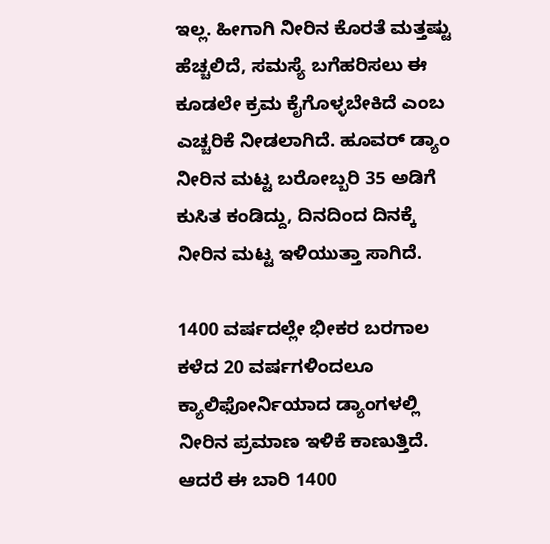ಇಲ್ಲ. ಹೀಗಾಗಿ ನೀರಿನ ಕೊರತೆ ಮತ್ತಷ್ಟು ಹೆಚ್ಚಲಿದೆ, ಸಮಸ್ಯೆ ಬಗೆಹರಿಸಲು ಈ ಕೂಡಲೇ ಕ್ರಮ ಕೈಗೊಳ್ಳಬೇಕಿದೆ ಎಂಬ ಎಚ್ಚರಿಕೆ ನೀಡಲಾಗಿದೆ. ಹೂವರ್ ಡ್ಯಾಂ ನೀರಿನ ಮಟ್ಟ ಬರೋಬ್ಬರಿ 35 ಅಡಿಗೆ ಕುಸಿತ ಕಂಡಿದ್ದು, ದಿನದಿಂದ ದಿನಕ್ಕೆ ನೀರಿನ ಮಟ್ಟ ಇಳಿಯುತ್ತಾ ಸಾಗಿದೆ.

1400 ವರ್ಷದಲ್ಲೇ ಭೀಕರ ಬರಗಾಲ
ಕಳೆದ 20 ವರ್ಷಗಳಿಂದಲೂ ಕ್ಯಾಲಿಫೋರ್ನಿಯಾದ ಡ್ಯಾಂಗಳಲ್ಲಿ ನೀರಿನ ಪ್ರಮಾಣ ಇಳಿಕೆ ಕಾಣುತ್ತಿದೆ. ಆದರೆ ಈ ಬಾರಿ 1400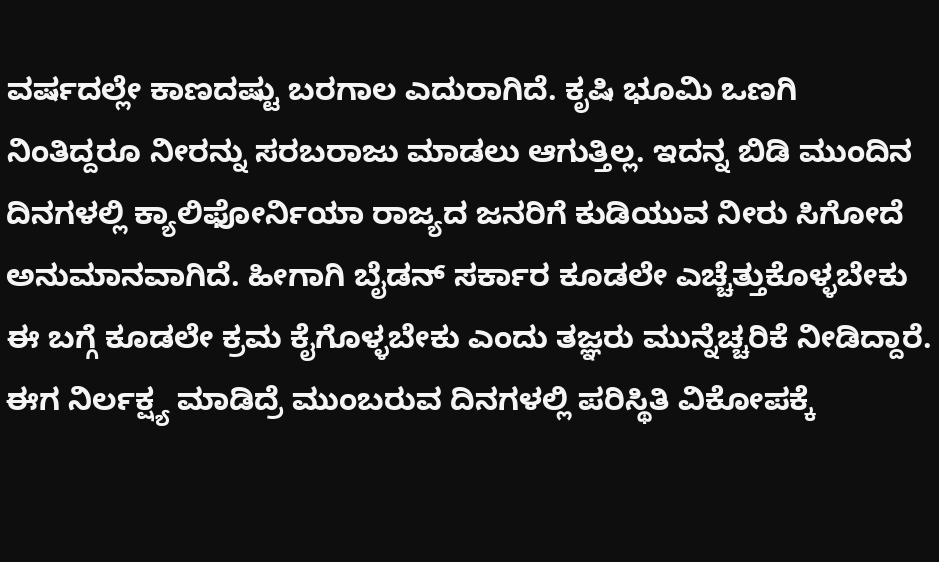ವರ್ಷದಲ್ಲೇ ಕಾಣದಷ್ಟು ಬರಗಾಲ ಎದುರಾಗಿದೆ. ಕೃಷಿ ಭೂಮಿ ಒಣಗಿ ನಿಂತಿದ್ದರೂ ನೀರನ್ನು ಸರಬರಾಜು ಮಾಡಲು ಆಗುತ್ತಿಲ್ಲ. ಇದನ್ನ ಬಿಡಿ ಮುಂದಿನ ದಿನಗಳಲ್ಲಿ ಕ್ಯಾಲಿಫೋರ್ನಿಯಾ ರಾಜ್ಯದ ಜನರಿಗೆ ಕುಡಿಯುವ ನೀರು ಸಿಗೋದೆ ಅನುಮಾನವಾಗಿದೆ. ಹೀಗಾಗಿ ಬೈಡನ್ ಸರ್ಕಾರ ಕೂಡಲೇ ಎಚ್ಚೆತ್ತುಕೊಳ್ಳಬೇಕು ಈ ಬಗ್ಗೆ ಕೂಡಲೇ ಕ್ರಮ ಕೈಗೊಳ್ಳಬೇಕು ಎಂದು ತಜ್ಞರು ಮುನ್ನೆಚ್ಚರಿಕೆ ನೀಡಿದ್ದಾರೆ. ಈಗ ನಿರ್ಲಕ್ಷ್ಯ ಮಾಡಿದ್ರೆ ಮುಂಬರುವ ದಿನಗಳಲ್ಲಿ ಪರಿಸ್ಥಿತಿ ವಿಕೋಪಕ್ಕೆ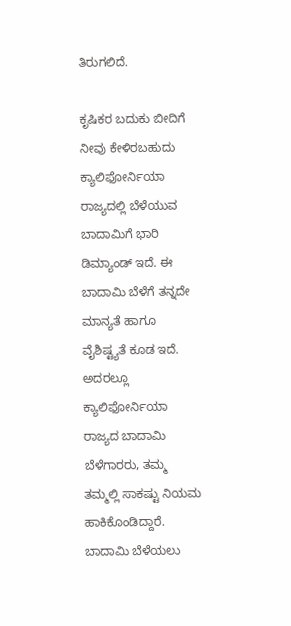ತಿರುಗಲಿದೆ.

ಕೃಷಿಕರ ಬದುಕು ಬೀದಿಗೆ
ನೀವು ಕೇಳಿರಬಹುದು ಕ್ಯಾಲಿಫೋರ್ನಿಯಾ ರಾಜ್ಯದಲ್ಲಿ ಬೆಳೆಯುವ ಬಾದಾಮಿಗೆ ಭಾರಿ ಡಿಮ್ಯಾಂಡ್ ಇದೆ. ಈ ಬಾದಾಮಿ ಬೆಳೆಗೆ ತನ್ನದೇ ಮಾನ್ಯತೆ ಹಾಗೂ ವೈಶಿಷ್ಟ್ಯತೆ ಕೂಡ ಇದೆ. ಅದರಲ್ಲೂ ಕ್ಯಾಲಿಫೋರ್ನಿಯಾ ರಾಜ್ಯದ ಬಾದಾಮಿ ಬೆಳೆಗಾರರು, ತಮ್ಮ ತಮ್ಮಲ್ಲಿ ಸಾಕಷ್ಟು ನಿಯಮ ಹಾಕಿಕೊಂಡಿದ್ದಾರೆ. ಬಾದಾಮಿ ಬೆಳೆಯಲು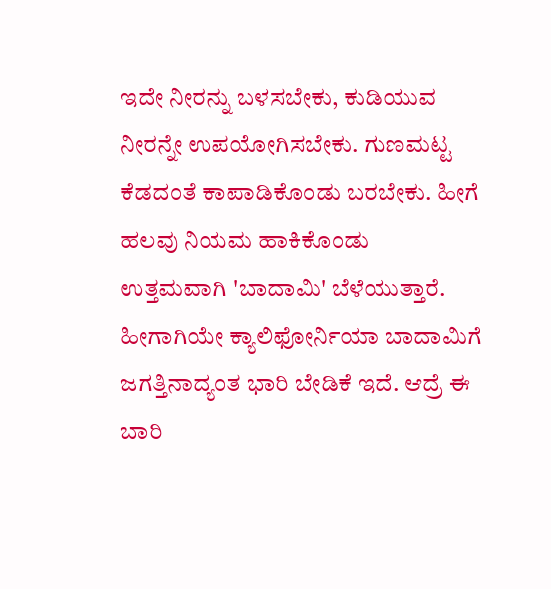ಇದೇ ನೀರನ್ನು ಬಳಸಬೇಕು, ಕುಡಿಯುವ ನೀರನ್ನೇ ಉಪಯೋಗಿಸಬೇಕು. ಗುಣಮಟ್ಟ ಕೆಡದಂತೆ ಕಾಪಾಡಿಕೊಂಡು ಬರಬೇಕು. ಹೀಗೆ ಹಲವು ನಿಯಮ ಹಾಕಿಕೊಂಡು ಉತ್ತಮವಾಗಿ 'ಬಾದಾಮಿ' ಬೆಳೆಯುತ್ತಾರೆ. ಹೀಗಾಗಿಯೇ ಕ್ಯಾಲಿಫೋರ್ನಿಯಾ ಬಾದಾಮಿಗೆ ಜಗತ್ತಿನಾದ್ಯಂತ ಭಾರಿ ಬೇಡಿಕೆ ಇದೆ. ಆದ್ರೆ ಈ ಬಾರಿ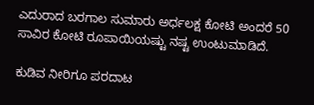ಎದುರಾದ ಬರಗಾಲ ಸುಮಾರು ಅರ್ಧಲಕ್ಷ ಕೋಟಿ ಅಂದರೆ 50 ಸಾವಿರ ಕೋಟಿ ರೂಪಾಯಿಯಷ್ಟು ನಷ್ಟ ಉಂಟುಮಾಡಿದೆ.

ಕುಡಿವ ನೀರಿಗೂ ಪರದಾಟ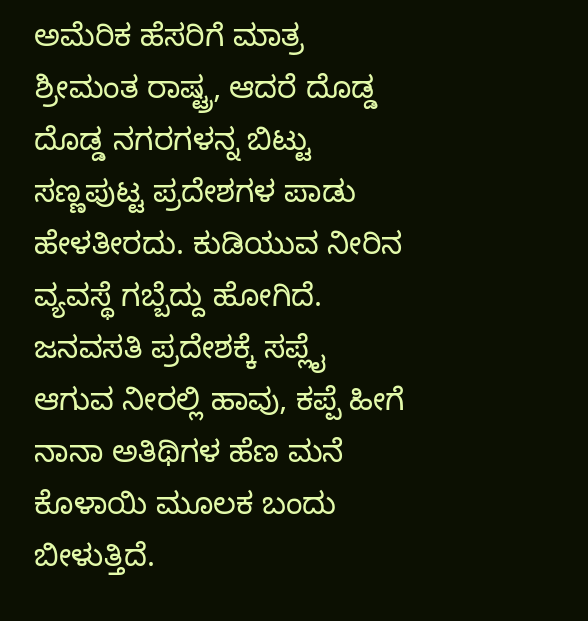ಅಮೆರಿಕ ಹೆಸರಿಗೆ ಮಾತ್ರ ಶ್ರೀಮಂತ ರಾಷ್ಟ್ರ, ಆದರೆ ದೊಡ್ಡ ದೊಡ್ಡ ನಗರಗಳನ್ನ ಬಿಟ್ಟು ಸಣ್ಣಪುಟ್ಟ ಪ್ರದೇಶಗಳ ಪಾಡು ಹೇಳತೀರದು. ಕುಡಿಯುವ ನೀರಿನ ವ್ಯವಸ್ಥೆ ಗಬ್ಬೆದ್ದು ಹೋಗಿದೆ. ಜನವಸತಿ ಪ್ರದೇಶಕ್ಕೆ ಸಪ್ಲೈ ಆಗುವ ನೀರಲ್ಲಿ ಹಾವು, ಕಪ್ಪೆ ಹೀಗೆ ನಾನಾ ಅತಿಥಿಗಳ ಹೆಣ ಮನೆ ಕೊಳಾಯಿ ಮೂಲಕ ಬಂದು ಬೀಳುತ್ತಿದೆ.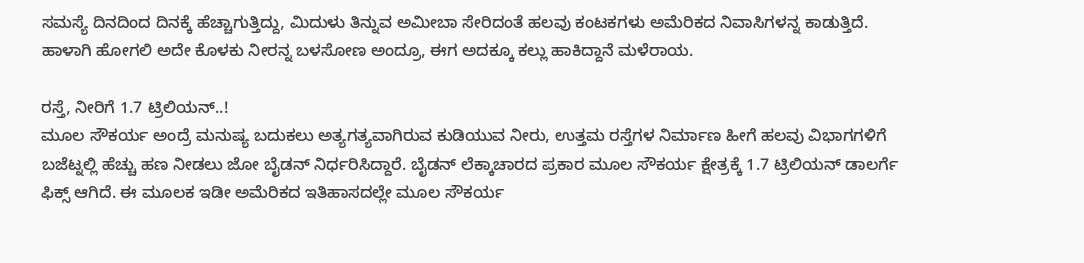ಸಮಸ್ಯೆ ದಿನದಿಂದ ದಿನಕ್ಕೆ ಹೆಚ್ಚಾಗುತ್ತಿದ್ದು, ಮಿದುಳು ತಿನ್ನುವ ಅಮೀಬಾ ಸೇರಿದಂತೆ ಹಲವು ಕಂಟಕಗಳು ಅಮೆರಿಕದ ನಿವಾಸಿಗಳನ್ನ ಕಾಡುತ್ತಿದೆ. ಹಾಳಾಗಿ ಹೋಗಲಿ ಅದೇ ಕೊಳಕು ನೀರನ್ನ ಬಳಸೋಣ ಅಂದ್ರೂ, ಈಗ ಅದಕ್ಕೂ ಕಲ್ಲು ಹಾಕಿದ್ದಾನೆ ಮಳೆರಾಯ.

ರಸ್ತೆ, ನೀರಿಗೆ 1.7 ಟ್ರಿಲಿಯನ್..!
ಮೂಲ ಸೌಕರ್ಯ ಅಂದ್ರೆ ಮನುಷ್ಯ ಬದುಕಲು ಅತ್ಯಗತ್ಯವಾಗಿರುವ ಕುಡಿಯುವ ನೀರು, ಉತ್ತಮ ರಸ್ತೆಗಳ ನಿರ್ಮಾಣ ಹೀಗೆ ಹಲವು ವಿಭಾಗಗಳಿಗೆ ಬಜೆಟ್ನಲ್ಲಿ ಹೆಚ್ಚು ಹಣ ನೀಡಲು ಜೋ ಬೈಡನ್ ನಿರ್ಧರಿಸಿದ್ದಾರೆ. ಬೈಡನ್ ಲೆಕ್ಕಾಚಾರದ ಪ್ರಕಾರ ಮೂಲ ಸೌಕರ್ಯ ಕ್ಷೇತ್ರಕ್ಕೆ 1.7 ಟ್ರಿಲಿಯನ್ ಡಾಲರ್ಗೆ ಫಿಕ್ಸ್ ಆಗಿದೆ. ಈ ಮೂಲಕ ಇಡೀ ಅಮೆರಿಕದ ಇತಿಹಾಸದಲ್ಲೇ ಮೂಲ ಸೌಕರ್ಯ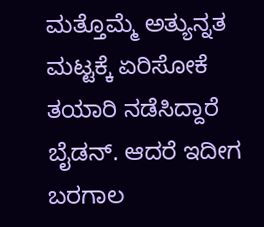ಮತ್ತೊಮ್ಮೆ ಅತ್ಯುನ್ನತ ಮಟ್ಟಕ್ಕೆ ಏರಿಸೋಕೆ ತಯಾರಿ ನಡೆಸಿದ್ದಾರೆ ಬೈಡನ್. ಆದರೆ ಇದೀಗ ಬರಗಾಲ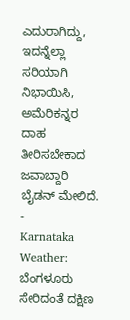ಎದುರಾಗಿದ್ದು, ಇದನ್ನೆಲ್ಲಾ ಸರಿಯಾಗಿ ನಿಭಾಯಿಸಿ, ಅಮೆರಿಕನ್ನರ ದಾಹ ತೀರಿಸಬೇಕಾದ ಜವಾಬ್ದಾರಿ ಬೈಡನ್ ಮೇಲಿದೆ.
-
Karnataka Weather: ಬೆಂಗಳೂರು ಸೇರಿದಂತೆ ದಕ್ಷಿಣ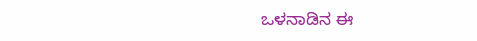ಒಳನಾಡಿನ ಈ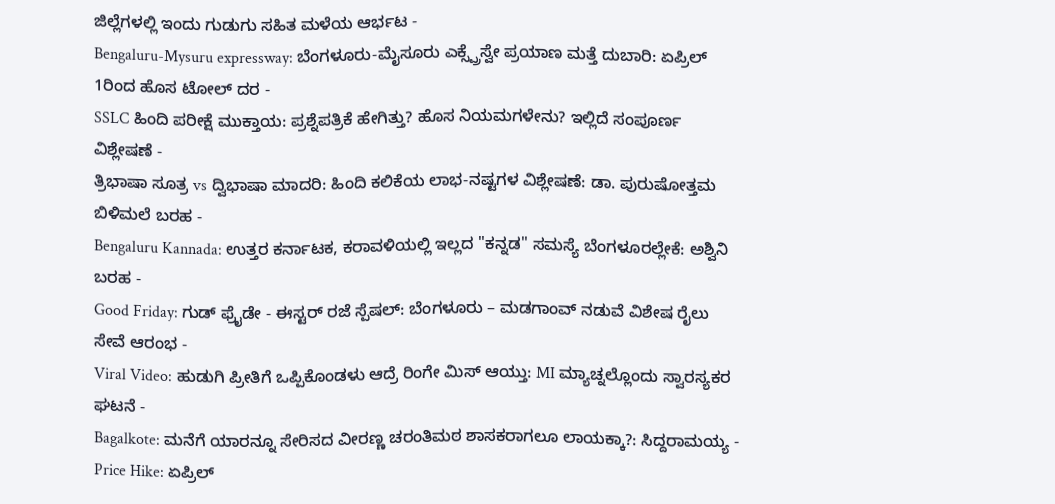ಜಿಲ್ಲೆಗಳಲ್ಲಿ ಇಂದು ಗುಡುಗು ಸಹಿತ ಮಳೆಯ ಆರ್ಭಟ -
Bengaluru-Mysuru expressway: ಬೆಂಗಳೂರು-ಮೈಸೂರು ಎಕ್ಸ್ಪ್ರೆಸ್ವೇ ಪ್ರಯಾಣ ಮತ್ತೆ ದುಬಾರಿ: ಏಪ್ರಿಲ್ 1ರಿಂದ ಹೊಸ ಟೋಲ್ ದರ -
SSLC ಹಿಂದಿ ಪರೀಕ್ಷೆ ಮುಕ್ತಾಯ: ಪ್ರಶ್ನೆಪತ್ರಿಕೆ ಹೇಗಿತ್ತು? ಹೊಸ ನಿಯಮಗಳೇನು? ಇಲ್ಲಿದೆ ಸಂಪೂರ್ಣ ವಿಶ್ಲೇಷಣೆ -
ತ್ರಿಭಾಷಾ ಸೂತ್ರ vs ದ್ವಿಭಾಷಾ ಮಾದರಿ: ಹಿಂದಿ ಕಲಿಕೆಯ ಲಾಭ-ನಷ್ಟಗಳ ವಿಶ್ಲೇಷಣೆ: ಡಾ. ಪುರುಷೋತ್ತಮ ಬಿಳಿಮಲೆ ಬರಹ -
Bengaluru Kannada: ಉತ್ತರ ಕರ್ನಾಟಕ, ಕರಾವಳಿಯಲ್ಲಿ ಇಲ್ಲದ "ಕನ್ನಡ" ಸಮಸ್ಯೆ ಬೆಂಗಳೂರಲ್ಲೇಕೆ: ಅಶ್ವಿನಿ ಬರಹ -
Good Friday: ಗುಡ್ ಫ್ರೈಡೇ - ಈಸ್ಟರ್ ರಜೆ ಸ್ಪೆಷಲ್: ಬೆಂಗಳೂರು – ಮಡಗಾಂವ್ ನಡುವೆ ವಿಶೇಷ ರೈಲು ಸೇವೆ ಆರಂಭ -
Viral Video: ಹುಡುಗಿ ಪ್ರೀತಿಗೆ ಒಪ್ಪಿಕೊಂಡಳು ಆದ್ರೆ ರಿಂಗೇ ಮಿಸ್ ಆಯ್ತು: MI ಮ್ಯಾಚ್ನಲ್ಲೊಂದು ಸ್ವಾರಸ್ಯಕರ ಘಟನೆ -
Bagalkote: ಮನೆಗೆ ಯಾರನ್ನೂ ಸೇರಿಸದ ವೀರಣ್ಣ ಚರಂತಿಮಠ ಶಾಸಕರಾಗಲೂ ಲಾಯಕ್ಕಾ?: ಸಿದ್ದರಾಮಯ್ಯ -
Price Hike: ಏಪ್ರಿಲ್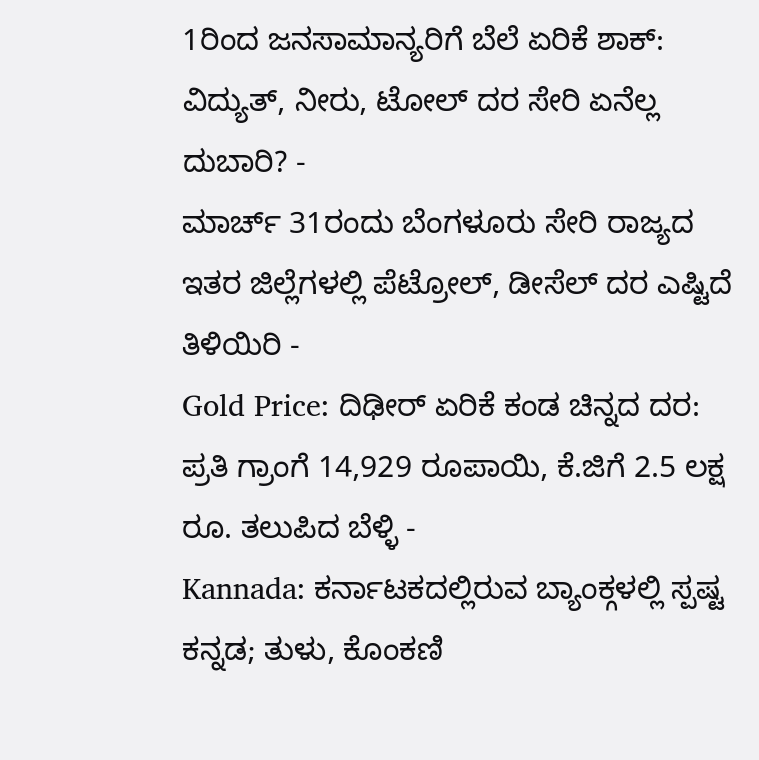1ರಿಂದ ಜನಸಾಮಾನ್ಯರಿಗೆ ಬೆಲೆ ಏರಿಕೆ ಶಾಕ್: ವಿದ್ಯುತ್, ನೀರು, ಟೋಲ್ ದರ ಸೇರಿ ಏನೆಲ್ಲ ದುಬಾರಿ? -
ಮಾರ್ಚ್ 31ರಂದು ಬೆಂಗಳೂರು ಸೇರಿ ರಾಜ್ಯದ ಇತರ ಜಿಲ್ಲೆಗಳಲ್ಲಿ ಪೆಟ್ರೋಲ್, ಡೀಸೆಲ್ ದರ ಎಷ್ಟಿದೆ ತಿಳಿಯಿರಿ -
Gold Price: ದಿಢೀರ್ ಏರಿಕೆ ಕಂಡ ಚಿನ್ನದ ದರ: ಪ್ರತಿ ಗ್ರಾಂಗೆ 14,929 ರೂಪಾಯಿ, ಕೆ.ಜಿಗೆ 2.5 ಲಕ್ಷ ರೂ. ತಲುಪಿದ ಬೆಳ್ಳಿ -
Kannada: ಕರ್ನಾಟಕದಲ್ಲಿರುವ ಬ್ಯಾಂಕ್ಗಳಲ್ಲಿ ಸ್ಪಷ್ಟ ಕನ್ನಡ; ತುಳು, ಕೊಂಕಣಿ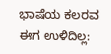ಭಾಷೆಯ ಕಲರವ ಈಗ ಉಳಿದಿಲ್ಲ: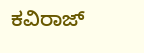ಕವಿರಾಜ್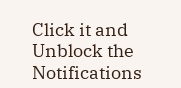Click it and Unblock the Notifications